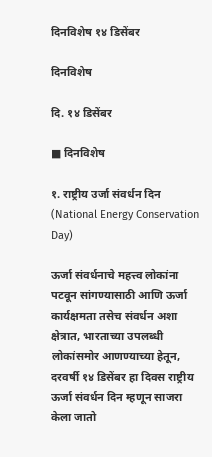दिनविशेष १४ डिसेंबर

दिनविशेष

दि. १४ डिसेंबर

■ दिनविशेष

१. राष्ट्रीय उर्जा संवर्धन दिन (National Energy Conservation Day)

ऊर्जा संवर्धनाचे महत्त्व लोकांना पटवून सांगण्यासाठी आणि ऊर्जा कार्यक्षमता तसेच संवर्धन अशा क्षेत्रात, भारताच्या उपलब्धी लोकांसमोर आणण्याच्या हेतून, दरवर्षी १४ डिसेंबर हा दिवस राष्ट्रीय ऊर्जा संवर्धन दिन म्हणून साजरा केला जातो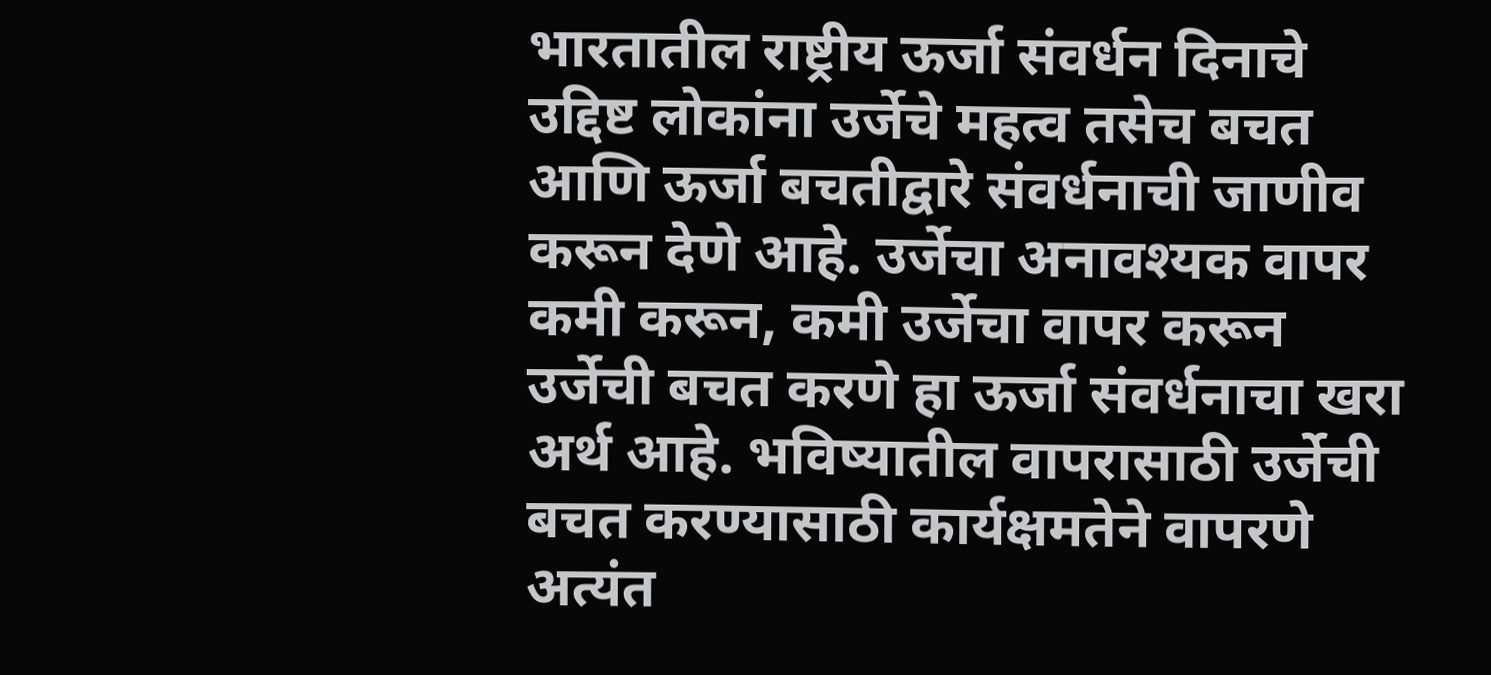भारतातील राष्ट्रीय ऊर्जा संवर्धन दिनाचे उद्दिष्ट लोकांना उर्जेचे महत्व तसेच बचत आणि ऊर्जा बचतीद्वारे संवर्धनाची जाणीव करून देणे आहे. उर्जेचा अनावश्यक वापर कमी करून, कमी उर्जेचा वापर करून उर्जेची बचत करणे हा ऊर्जा संवर्धनाचा खरा अर्थ आहे. भविष्यातील वापरासाठी उर्जेची बचत करण्यासाठी कार्यक्षमतेने वापरणे अत्यंत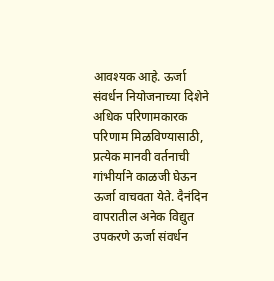आवश्यक आहे. ऊर्जा संवर्धन नियोजनाच्या दिशेने अधिक परिणामकारक परिणाम मिळविण्यासाठी, प्रत्येक मानवी वर्तनाची गांभीर्याने काळजी घेऊन ऊर्जा वाचवता येते. दैनंदिन वापरातील अनेक विद्युत उपकरणे ऊर्जा संवर्धन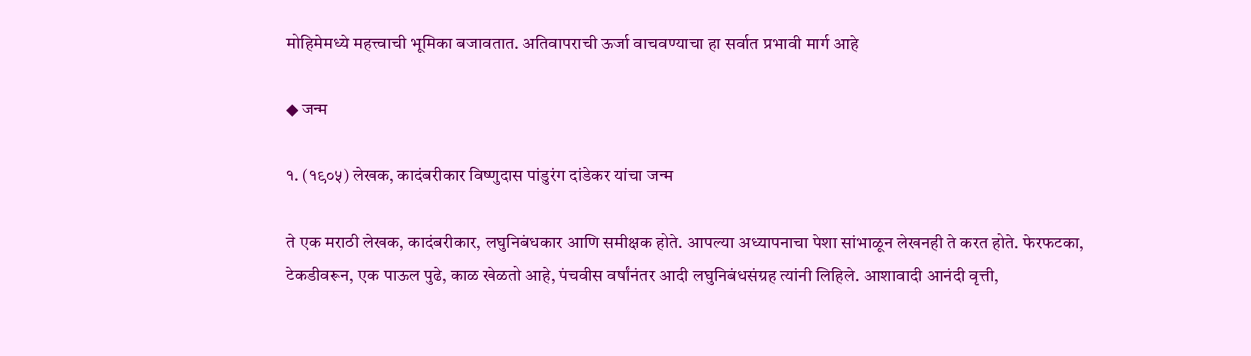मोहिमेमध्ये महत्त्वाची भूमिका बजावतात. अतिवापराची ऊर्जा वाचवण्याचा हा सर्वात प्रभावी मार्ग आहे

◆ जन्म

१. (१९०५) लेखक, कादंबरीकार विष्णुदास पांडुरंग दांडेकर यांचा जन्म

ते एक मराठी लेखक, कादंबरीकार, लघुनिबंधकार आणि समीक्षक होते. आपल्या अध्यापनाचा पेशा सांभाळून लेखनही ते करत होते. फेरफटका, टेकडीवरून, एक पाऊल पुढे, काळ खेळतो आहे, पंचवीस वर्षांनंतर आदी लघुनिबंधसंग्रह त्यांनी लिहिले. आशावादी आनंदी वृत्ती,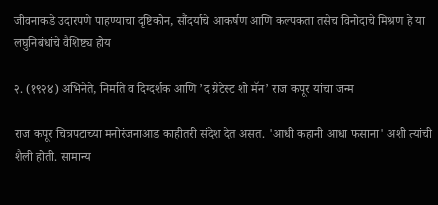जीवनाकडे उदारपणे पाहण्याचा दृष्टिकोन, सौंदर्याचे आकर्षण आणि कल्पकता तसेच विनोदाचे मिश्रण हे या लघुनिबंधांचे वैशिष्ट्य होय

२. (१९२४) अभिनेते, निर्माते व दिग्दर्शक आणि ’द ग्रेटेस्ट शो मॅन’ राज कपूर यांचा जन्म

राज कपूर चित्रपटाच्या मनोरंजनाआड काहीतरी संदेश देत असत. 'आधी कहानी आधा फसाना' अशी त्यांची शैली होती. सामान्य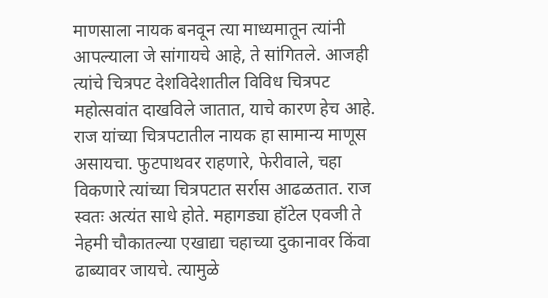माणसाला नायक बनवून त्या माध्यमातून त्यांनी आपल्याला जे सांगायचे आहे, ते सांगितले. आजही त्यांचे चित्रपट देशविदेशातील विविध चित्रपट महोत्सवांत दाखविले जातात, याचे कारण हेच आहे. राज यांच्या चित्रपटातील नायक हा सामान्य माणूस असायचा. फुटपाथवर राहणारे, फेरीवाले, चहा विकणारे त्यांच्या चित्रपटात सर्रास आढळतात. राज स्वतः अत्यंत साधे होते. महागड्या हॉटेल एवजी ते नेहमी चौकातल्या एखाद्या चहाच्या दुकानावर किंवा ढाब्यावर जायचे. त्यामुळे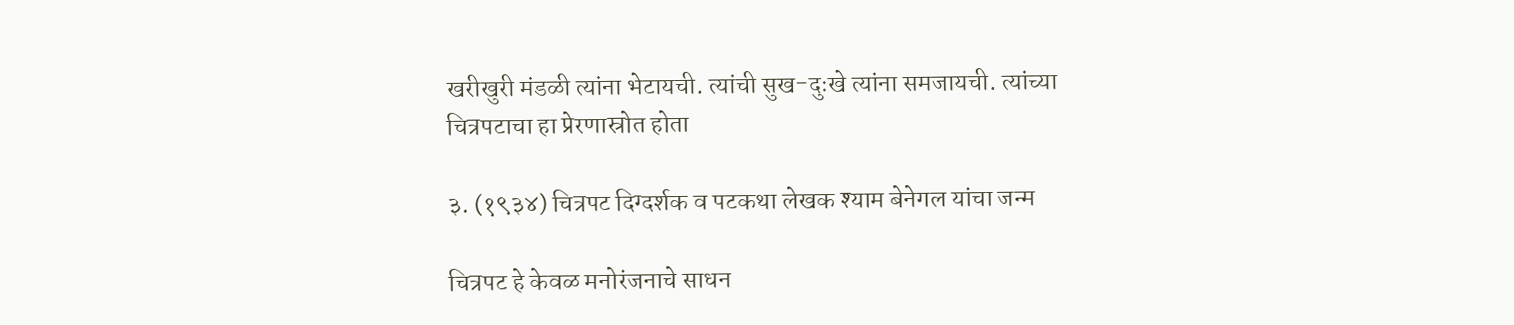खरीखुरी मंडळी त्यांना भेटायची. त्यांची सुख-दुःखे त्यांना समजायची. त्यांच्या चित्रपटाचा हा प्रेरणास्रोत होता

३. (१९३४) चित्रपट दिग्दर्शक व पटकथा लेखक श्याम बेनेगल यांचा जन्म

चित्रपट हे केवळ मनोरंजनाचे साधन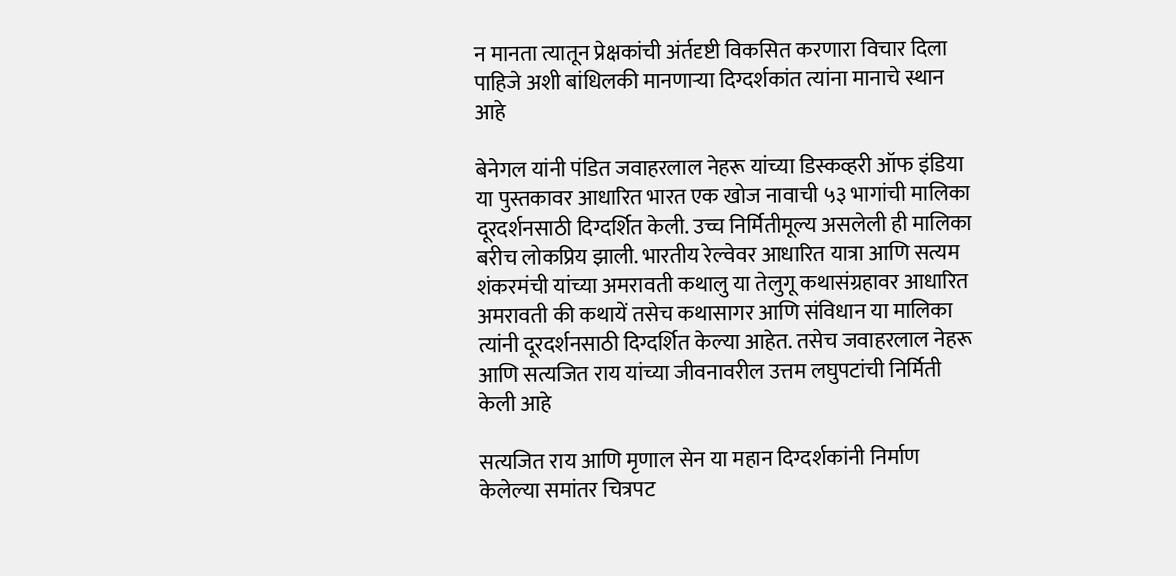न मानता त्यातून प्रेक्षकांची अंर्तदृष्टी विकसित करणारा विचार दिला पाहिजे अशी बांधिलकी मानणाऱ्या दिग्दर्शकांत त्यांना मानाचे स्थान आहे

बेनेगल यांनी पंडित जवाहरलाल नेहरू यांच्या डिस्कव्हरी ऑफ इंडिया या पुस्तकावर आधारित भारत एक खोज नावाची ५३ भागांची मालिका दूरदर्शनसाठी दिग्दर्शित केली. उच्च निर्मितीमूल्य असलेली ही मालिका बरीच लोकप्रिय झाली. भारतीय रेल्वेवर आधारित यात्रा आणि सत्यम शंकरमंची यांच्या अमरावती कथालु या तेलुगू कथासंग्रहावर आधारित अमरावती की कथायें तसेच कथासागर आणि संविधान या मालिका त्यांनी दूरदर्शनसाठी दिग्दर्शित केल्या आहेत. तसेच जवाहरलाल नेहरू आणि सत्यजित राय यांच्या जीवनावरील उत्तम लघुपटांची निर्मिती केली आहे

सत्यजित राय आणि मृणाल सेन या महान दिग्दर्शकांनी निर्माण केलेल्या समांतर चित्रपट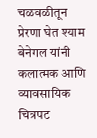चळवळीतून प्रेरणा घेत श्याम बेनेगल यांनी कलात्मक आणि व्यावसायिक चित्रपट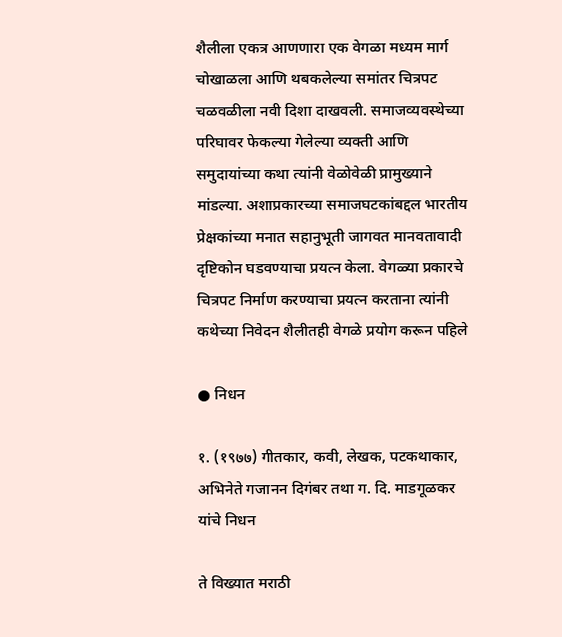शैलीला एकत्र आणणारा एक वेगळा मध्यम मार्ग चोखाळला आणि थबकलेल्या समांतर चित्रपट चळवळीला नवी दिशा दाखवली. समाजव्यवस्थेच्या परिघावर फेकल्या गेलेल्या व्यक्ती आणि समुदायांच्या कथा त्यांनी वेळोवेळी प्रामुख्याने मांडल्या. अशाप्रकारच्या समाजघटकांबद्दल भारतीय प्रेक्षकांच्या मनात सहानुभूती जागवत मानवतावादी दृष्टिकोन घडवण्याचा प्रयत्न केला. वेगळ्या प्रकारचे चित्रपट निर्माण करण्याचा प्रयत्न करताना त्यांनी कथेच्या निवेदन शैलीतही वेगळे प्रयोग करून पहिले

● निधन

१. (१९७७) गीतकार, कवी, लेखक, पटकथाकार, अभिनेते गजानन दिगंबर तथा ग. दि. माडगूळकर यांचे निधन

ते विख्यात मराठी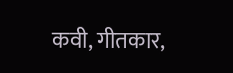कवी, गीतकार,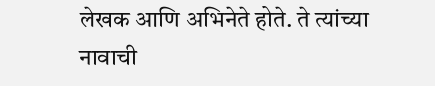लेखक आणि अभिनेते होते. ते त्यांच्या नावाची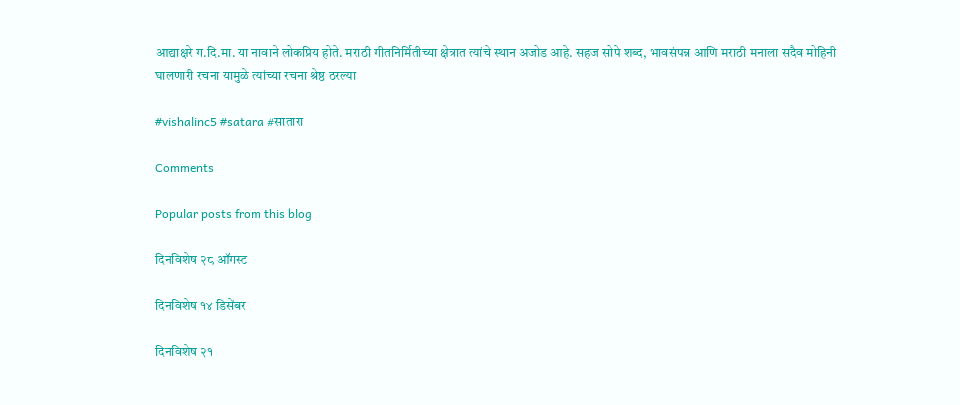आद्याक्षरे ग.दि.मा. या नावाने लोकप्रिय होते. मराठी गीतनिर्मितीच्या क्षेत्रात त्यांचे स्थान अजोड आहे. सहज सोपे शब्द, भावसंपन्न आणि मराठी मनाला सदैव मोहिनी घालणारी रचना यामुळे त्यांच्या रचना श्रेष्ठ ठरल्या

#vishalinc5 #satara #सातारा

Comments

Popular posts from this blog

दिनविशेष २८ ऑगस्ट

दिनविशेष १४ डिसेंबर

दिनविशेष २१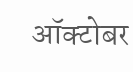ऑक्टोबर